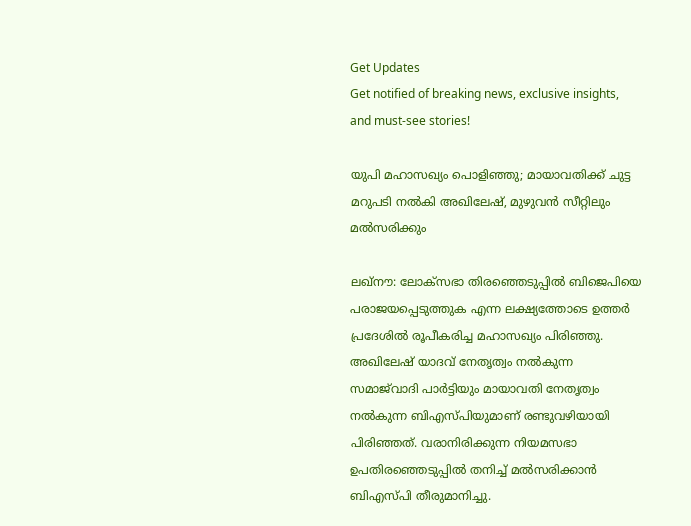Get Updates
Get notified of breaking news, exclusive insights, and must-see stories!

യുപി മഹാസഖ്യം പൊളിഞ്ഞു; മായാവതിക്ക് ചുട്ട മറുപടി നല്‍കി അഖിലേഷ്, മുഴുവന്‍ സീറ്റിലും മല്‍സരിക്കും

ലഖ്‌നൗ: ലോക്‌സഭാ തിരഞ്ഞെടുപ്പില്‍ ബിജെപിയെ പരാജയപ്പെടുത്തുക എന്ന ലക്ഷ്യത്തോടെ ഉത്തര്‍ പ്രദേശില്‍ രൂപീകരിച്ച മഹാസഖ്യം പിരിഞ്ഞു. അഖിലേഷ് യാദവ് നേതൃത്വം നല്‍കുന്ന സമാജ്‌വാദി പാര്‍ട്ടിയും മായാവതി നേതൃത്വം നല്‍കുന്ന ബിഎസ്പിയുമാണ് രണ്ടുവഴിയായി പിരിഞ്ഞത്. വരാനിരിക്കുന്ന നിയമസഭാ ഉപതിരഞ്ഞെടുപ്പില്‍ തനിച്ച് മല്‍സരിക്കാന്‍ ബിഎസ്പി തീരുമാനിച്ചു.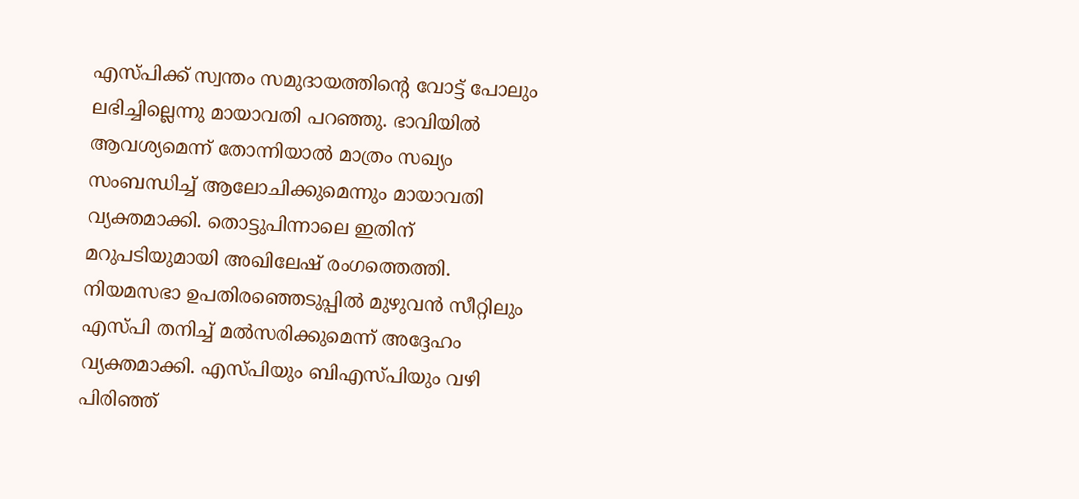എസ്പിക്ക് സ്വന്തം സമുദായത്തിന്റെ വോട്ട് പോലും ലഭിച്ചില്ലെന്നു മായാവതി പറഞ്ഞു. ഭാവിയില്‍ ആവശ്യമെന്ന് തോന്നിയാല്‍ മാത്രം സഖ്യം സംബന്ധിച്ച് ആലോചിക്കുമെന്നും മായാവതി വ്യക്തമാക്കി. തൊട്ടുപിന്നാലെ ഇതിന് മറുപടിയുമായി അഖിലേഷ് രംഗത്തെത്തി. നിയമസഭാ ഉപതിരഞ്ഞെടുപ്പില്‍ മുഴുവന്‍ സീറ്റിലും എസ്പി തനിച്ച് മല്‍സരിക്കുമെന്ന് അദ്ദേഹം വ്യക്തമാക്കി. എസ്പിയും ബിഎസ്പിയും വഴി പിരിഞ്ഞ്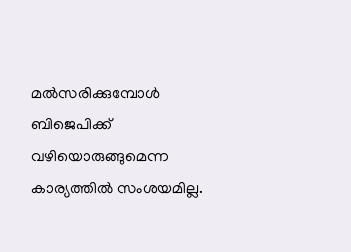മല്‍സരിക്കുമ്പോള്‍ ബിജെപിക്ക് വഴിയൊരുങ്ങുമെന്ന കാര്യത്തില്‍ സംശയമില്ല.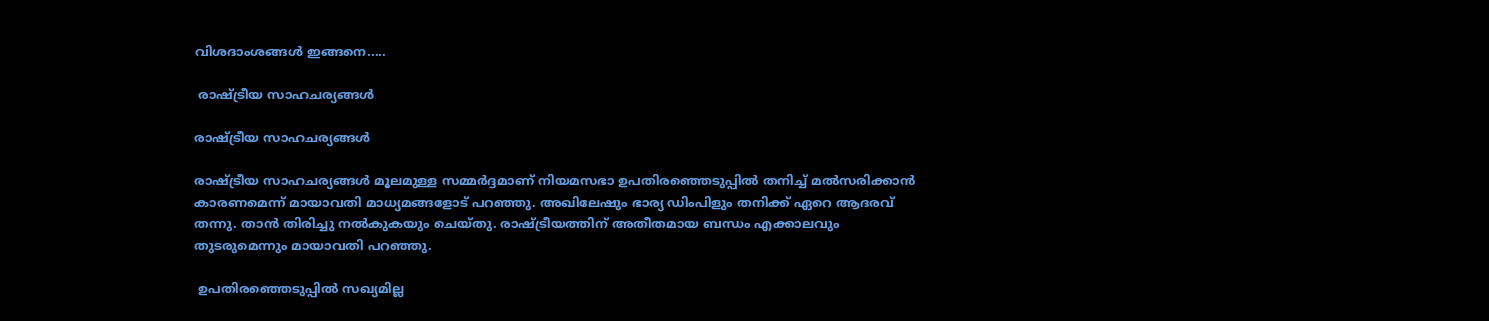വിശദാംശങ്ങള്‍ ഇങ്ങനെ.....

 രാഷ്ട്രീയ സാഹചര്യങ്ങള്‍

രാഷ്ട്രീയ സാഹചര്യങ്ങള്‍

രാഷ്ട്രീയ സാഹചര്യങ്ങള്‍ മൂലമുള്ള സമ്മര്‍ദ്ദമാണ് നിയമസഭാ ഉപതിരഞ്ഞെടുപ്പില്‍ തനിച്ച് മല്‍സരിക്കാന്‍ കാരണമെന്ന് മായാവതി മാധ്യമങ്ങളോട് പറഞ്ഞു. അഖിലേഷും ഭാര്യ ഡിംപിളും തനിക്ക് ഏറെ ആദരവ് തന്നു. താന്‍ തിരിച്ചു നല്‍കുകയും ചെയ്തു. രാഷ്ട്രീയത്തിന് അതീതമായ ബന്ധം എക്കാലവും തുടരുമെന്നും മായാവതി പറഞ്ഞു.

 ഉപതിരഞ്ഞെടുപ്പില്‍ സഖ്യമില്ല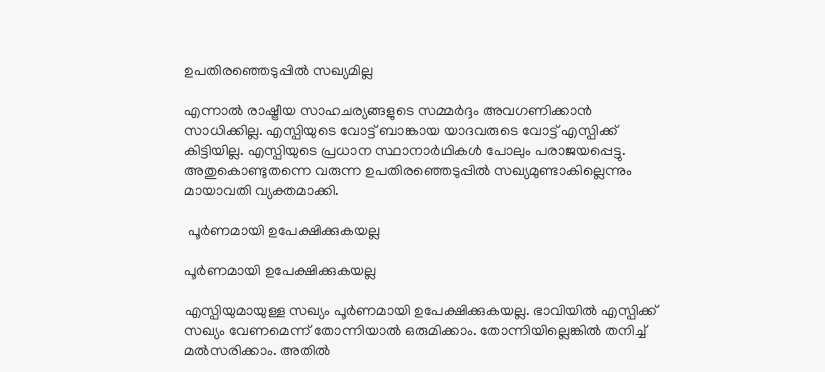ഉപതിരഞ്ഞെടുപ്പില്‍ സഖ്യമില്ല

എന്നാല്‍ രാഷ്ട്രീയ സാഹചര്യങ്ങളുടെ സമ്മര്‍ദ്ദം അവഗണിക്കാന്‍ സാധിക്കില്ല. എസ്പിയുടെ വോട്ട് ബാങ്കായ യാദവരുടെ വോട്ട് എസ്പിക്ക് കിട്ടിയില്ല. എസ്പിയുടെ പ്രധാന സ്ഥാനാര്‍ഥികള്‍ പോലും പരാജയപ്പെട്ടു. അതുകൊണ്ടുതന്നെ വരുന്ന ഉപതിരഞ്ഞെടുപ്പില്‍ സഖ്യമുണ്ടാകില്ലെന്നും മായാവതി വ്യക്തമാക്കി.

 പൂര്‍ണമായി ഉപേക്ഷിക്കുകയല്ല

പൂര്‍ണമായി ഉപേക്ഷിക്കുകയല്ല

എസ്പിയുമായുള്ള സഖ്യം പൂര്‍ണമായി ഉപേക്ഷിക്കുകയല്ല. ഭാവിയില്‍ എസ്പിക്ക് സഖ്യം വേണമെന്ന് തോന്നിയാല്‍ ഒരുമിക്കാം. തോന്നിയില്ലെങ്കില്‍ തനിച്ച് മല്‍സരിക്കാം. അതില്‍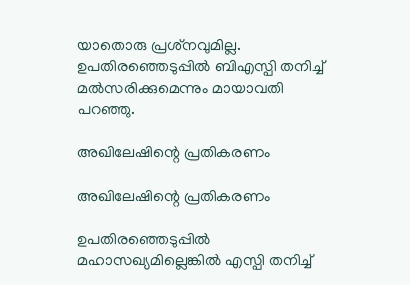യാതൊരു പ്രശ്‌നവുമില്ല. ഉപതിരഞ്ഞെടുപ്പില്‍ ബിഎസ്പി തനിച്ച് മല്‍സരിക്കുമെന്നും മായാവതി പറഞ്ഞു.

അഖിലേഷിന്റെ പ്രതികരണം

അഖിലേഷിന്റെ പ്രതികരണം

ഉപതിരഞ്ഞെടുപ്പില്‍ മഹാസഖ്യമില്ലെങ്കില്‍ എസ്പി തനിച്ച്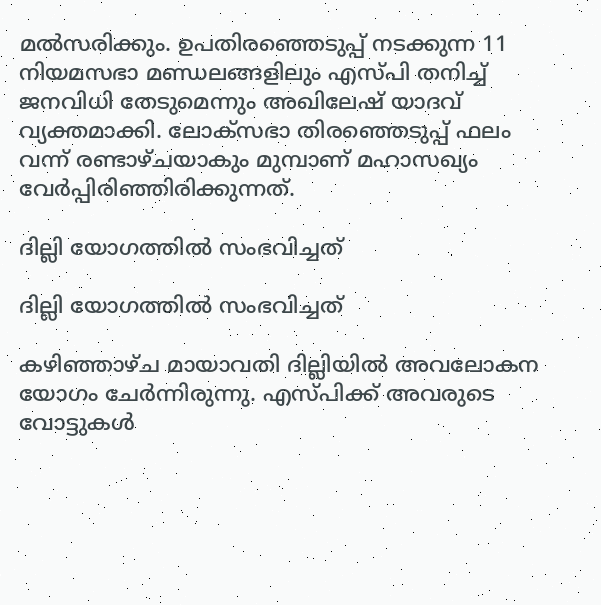മല്‍സരിക്കും. ഉപതിരഞ്ഞെടുപ്പ് നടക്കുന്ന 11 നിയമസഭാ മണ്ഡലങ്ങളിലും എസ്പി തനിച്ച് ജനവിധി തേടുമെന്നും അഖിലേഷ് യാദവ് വ്യക്തമാക്കി. ലോക്‌സഭാ തിരഞ്ഞെടുപ്പ് ഫലം വന്ന് രണ്ടാഴ്ചയാകും മുമ്പാണ് മഹാസഖ്യം വേര്‍പ്പിരിഞ്ഞിരിക്കുന്നത്.

ദില്ലി യോഗത്തില്‍ സംഭവിച്ചത്

ദില്ലി യോഗത്തില്‍ സംഭവിച്ചത്

കഴിഞ്ഞാഴ്ച മായാവതി ദില്ലിയില്‍ അവലോകന യോഗം ചേര്‍ന്നിരുന്നു. എസ്പിക്ക് അവരുടെ വോട്ടുകള്‍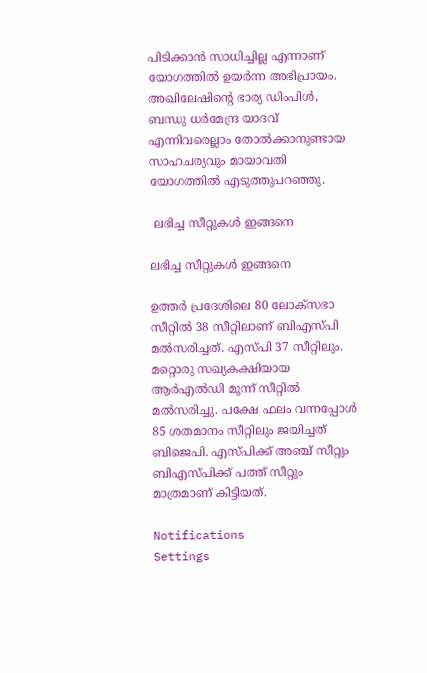പിടിക്കാന്‍ സാധിച്ചില്ല എന്നാണ് യോഗത്തില്‍ ഉയര്‍ന്ന അഭിപ്രായം. അഖിലേഷിന്റെ ഭാര്യ ഡിംപിള്‍, ബന്ധു ധര്‍മേന്ദ്ര യാദവ് എന്നിവരെല്ലാം തോല്‍ക്കാനുണ്ടായ സാഹചര്യവും മായാവതി യോഗത്തില്‍ എടുത്തുപറഞ്ഞു.

 ലഭിച്ച സീറ്റുകള്‍ ഇങ്ങനെ

ലഭിച്ച സീറ്റുകള്‍ ഇങ്ങനെ

ഉത്തര്‍ പ്രദേശിലെ 80 ലോക്‌സഭാ സീറ്റില്‍ 38 സീറ്റിലാണ് ബിഎസ്പി മല്‍സരിച്ചത്. എസ്പി 37 സീറ്റിലും. മറ്റൊരു സഖ്യകക്ഷിയായ ആര്‍എല്‍ഡി മൂന്ന് സീറ്റില്‍ മല്‍സരിച്ചു. പക്ഷേ ഫലം വന്നപ്പോള്‍ 85 ശതമാനം സീറ്റിലും ജയിച്ചത് ബിജെപി. എസ്പിക്ക് അഞ്ച് സീറ്റും ബിഎസ്പിക്ക് പത്ത് സീറ്റും മാത്രമാണ് കിട്ടിയത്.

Notifications
Settings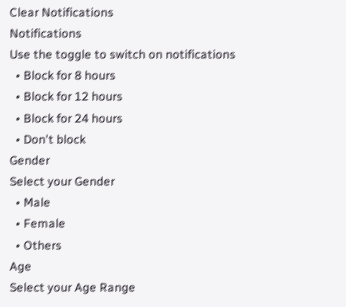Clear Notifications
Notifications
Use the toggle to switch on notifications
  • Block for 8 hours
  • Block for 12 hours
  • Block for 24 hours
  • Don't block
Gender
Select your Gender
  • Male
  • Female
  • Others
Age
Select your Age Range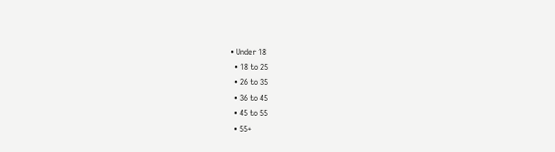• Under 18
  • 18 to 25
  • 26 to 35
  • 36 to 45
  • 45 to 55
  • 55+